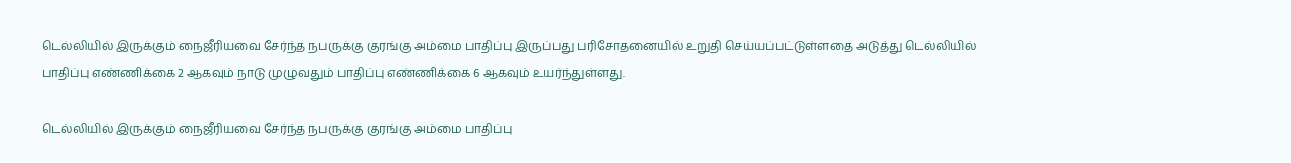டெல்லியில் இருக்கும் நைஜீரியவை சேர்ந்த நபருக்கு குரங்கு அம்மை பாதிப்பு இருப்பது பரிசோதனையில் உறுதி செய்யப்பட்டுள்ளதை அடுத்து டெல்லியில் பாதிப்பு எண்ணிக்கை 2 ஆகவும் நாடு முழுவதும் பாதிப்பு எண்ணிக்கை 6 ஆகவும் உயர்ந்துள்ளது.

டெல்லியில் இருக்கும் நைஜீரியவை சேர்ந்த நபருக்கு குரங்கு அம்மை பாதிப்பு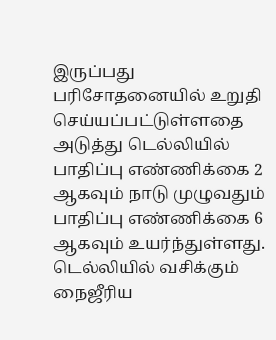இருப்பது பரிசோதனையில் உறுதி செய்யப்பட்டுள்ளதை அடுத்து டெல்லியில் பாதிப்பு எண்ணிக்கை 2 ஆகவும் நாடு முழுவதும் பாதிப்பு எண்ணிக்கை 6 ஆகவும் உயர்ந்துள்ளது. டெல்லியில் வசிக்கும் நைஜீரிய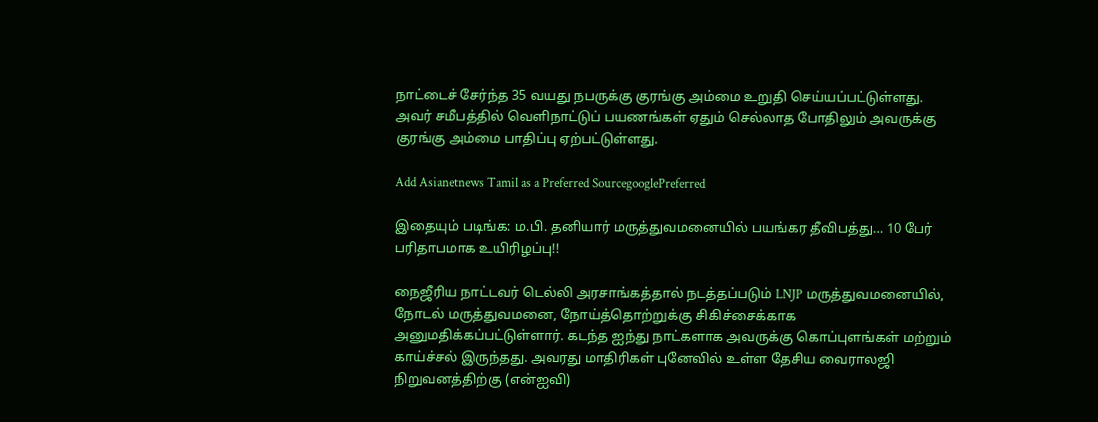நாட்டைச் சேர்ந்த 35 வயது நபருக்கு குரங்கு அம்மை உறுதி செய்யப்பட்டுள்ளது. அவர் சமீபத்தில் வெளிநாட்டுப் பயணங்கள் ஏதும் செல்லாத போதிலும் அவருக்கு குரங்கு அம்மை பாதிப்பு ஏற்பட்டுள்ளது.

Add Asianetnews Tamil as a Preferred SourcegooglePreferred

இதையும் படிங்க: ம.பி. தனியார் மருத்துவமனையில் பயங்கர தீவிபத்து… 10 பேர் பரிதாபமாக உயிரிழப்பு!!

நைஜீரிய நாட்டவர் டெல்லி அரசாங்கத்தால் நடத்தப்படும் LNJP மருத்துவமனையில், நோடல் மருத்துவமனை, நோய்த்தொற்றுக்கு சிகிச்சைக்காக அனுமதிக்கப்பட்டுள்ளார். கடந்த ஐந்து நாட்களாக அவருக்கு கொப்புளங்கள் மற்றும் காய்ச்சல் இருந்தது. அவரது மாதிரிகள் புனேவில் உள்ள தேசிய வைராலஜி நிறுவனத்திற்கு (என்ஐவி)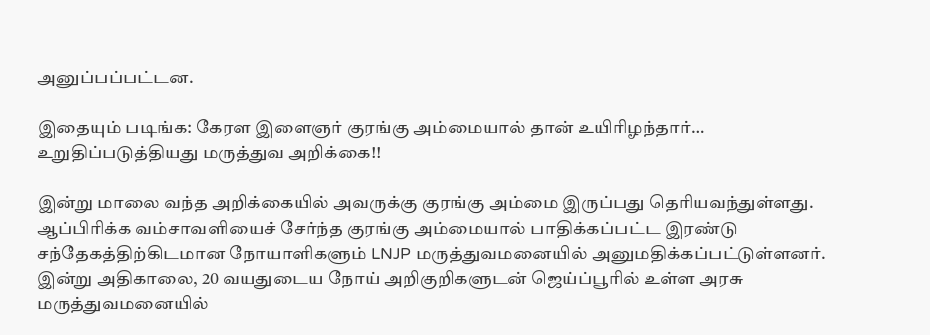அனுப்பப்பட்டன.

இதையும் படிங்க: கேரள இளைஞர் குரங்கு அம்மையால் தான் உயிரிழந்தார்… உறுதிப்படுத்தியது மருத்துவ அறிக்கை!!

இன்று மாலை வந்த அறிக்கையில் அவருக்கு குரங்கு அம்மை இருப்பது தெரியவந்துள்ளது. ஆப்பிரிக்க வம்சாவளியைச் சேர்ந்த குரங்கு அம்மையால் பாதிக்கப்பட்ட இரண்டு சந்தேகத்திற்கிடமான நோயாளிகளும் LNJP மருத்துவமனையில் அனுமதிக்கப்பட்டுள்ளனர். இன்று அதிகாலை, 20 வயதுடைய நோய் அறிகுறிகளுடன் ஜெய்ப்பூரில் உள்ள அரசு மருத்துவமனையில்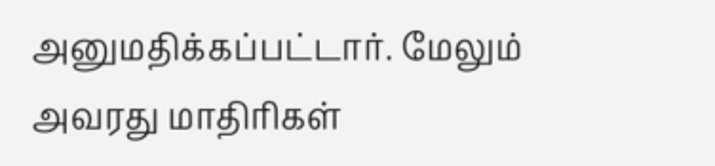அனுமதிக்கப்பட்டார். மேலும் அவரது மாதிரிகள்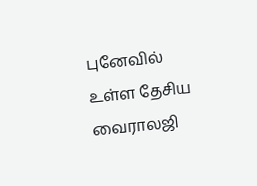புனேவில் உள்ள தேசிய வைராலஜி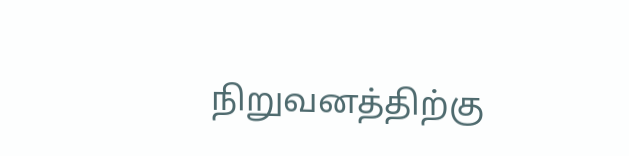நிறுவனத்திற்கு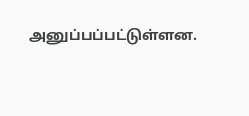அனுப்பப்பட்டுள்ளன.